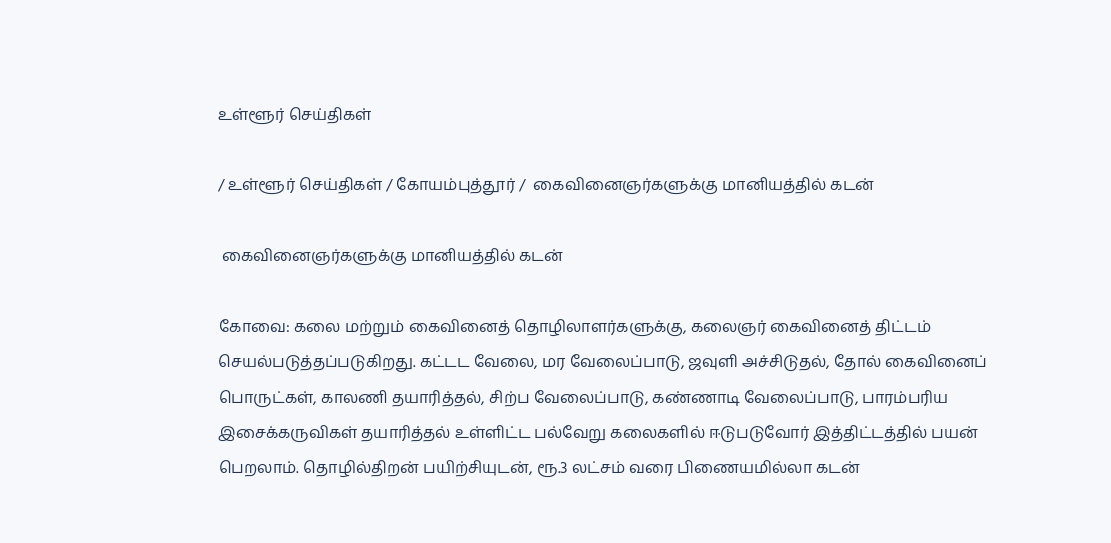உள்ளூர் செய்திகள்

/ உள்ளூர் செய்திகள் / கோயம்புத்தூர் /  கைவினைஞர்களுக்கு மானியத்தில் கடன்

 கைவினைஞர்களுக்கு மானியத்தில் கடன்

கோவை: கலை மற்றும் கைவினைத் தொழிலாளர்களுக்கு, கலைஞர் கைவினைத் திட்டம் செயல்படுத்தப்படுகிறது. கட்டட வேலை, மர வேலைப்பாடு, ஜவுளி அச்சிடுதல், தோல் கைவினைப் பொருட்கள், காலணி தயாரித்தல், சிற்ப வேலைப்பாடு, கண்ணாடி வேலைப்பாடு, பாரம்பரிய இசைக்கருவிகள் தயாரித்தல் உள்ளிட்ட பல்வேறு கலைகளில் ஈடுபடுவோர் இத்திட்டத்தில் பயன் பெறலாம். தொழில்திறன் பயிற்சியுடன், ரூ.3 லட்சம் வரை பிணையமில்லா கடன்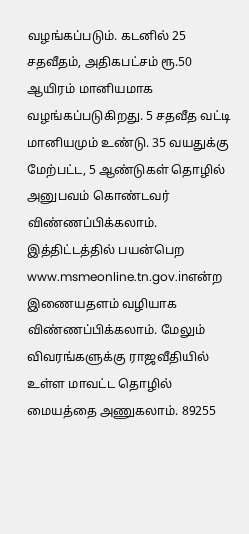வழங்கப்படும். கடனில் 25 சதவீதம், அதிகபட்சம் ரூ.50 ஆயிரம் மானியமாக வழங்கப்படுகிறது. 5 சதவீத வட்டி மானியமும் உண்டு. 35 வயதுக்கு மேற்பட்ட, 5 ஆண்டுகள் தொழில் அனுபவம் கொண்டவர் விண்ணப்பிக்கலாம். இத்திட்டத்தில் பயன்பெற www.msmeonline.tn.gov.inஎன்ற இணையதளம் வழியாக விண்ணப்பிக்கலாம். மேலும் விவரங்களுக்கு ராஜவீதியில் உள்ள மாவட்ட தொழில் மையத்தை அணுகலாம். 89255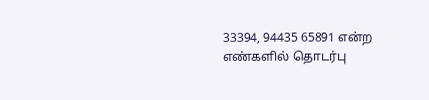33394, 94435 65891 என்ற எண்களில் தொடர்பு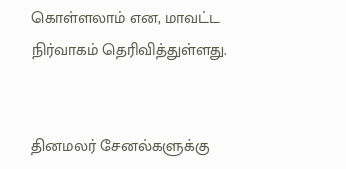கொள்ளலாம் என, மாவட்ட நிர்வாகம் தெரிவித்துள்ளது.


தினமலர் சேனல்களுக்கு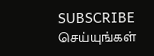SUBSCRIBE செய்யுங்கள்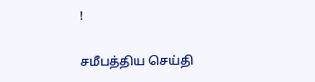!

சமீபத்திய செய்தி